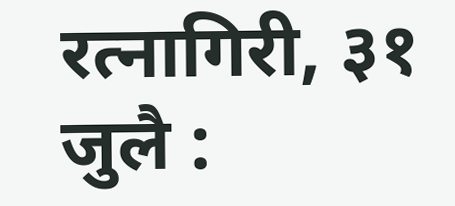रत्नागिरी, ३१ जुलै :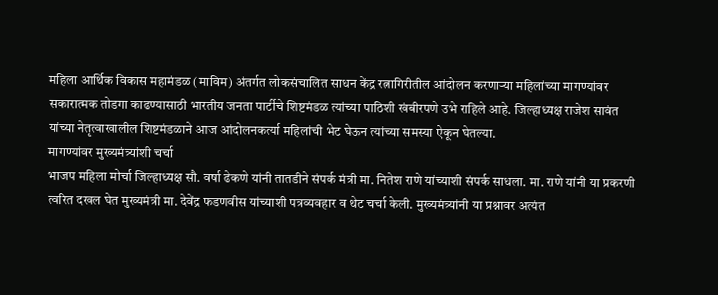महिला आर्थिक विकास महामंडळ (माविम) अंतर्गत लोकसंचालित साधन केंद्र रत्नागिरीतील आंदोलन करणाऱ्या महिलांच्या मागण्यांवर सकारात्मक तोडगा काढण्यासाठी भारतीय जनता पार्टीचे शिष्टमंडळ त्यांच्या पाठिशी खंबीरपणे उभे राहिले आहे. जिल्हाध्यक्ष राजेश सावंत यांच्या नेतृत्वाखालील शिष्टमंडळाने आज आंदोलनकर्त्या महिलांची भेट घेऊन त्यांच्या समस्या ऐकून घेतल्या.
मागण्यांवर मुख्यमंत्र्यांशी चर्चा
भाजप महिला मोर्चा जिल्हाध्यक्ष सौ. वर्षा ढेकणे यांनी तातडीने संपर्क मंत्री मा. नितेश राणे यांच्याशी संपर्क साधला. मा. राणे यांनी या प्रकरणी त्वरित दखल घेत मुख्यमंत्री मा. देवेंद्र फडणवीस यांच्याशी पत्रव्यवहार व थेट चर्चा केली. मुख्यमंत्र्यांनी या प्रश्नावर अत्यंत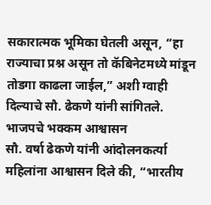सकारात्मक भूमिका घेतली असून, “हा राज्याचा प्रश्न असून तो कॅबिनेटमध्ये मांडून तोडगा काढला जाईल,” अशी ग्वाही दिल्याचे सौ. ढेकणे यांनी सांगितले.
भाजपचे भक्कम आश्वासन
सौ. वर्षा ढेकणे यांनी आंदोलनकर्त्या महिलांना आश्वासन दिले की, “भारतीय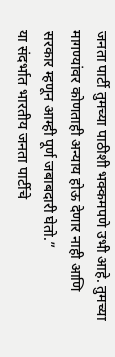जनता पार्टी तुमच्या पाठीशी भक्कमपणे उभी आहे. तुमच्या मागण्यांवर कोणताही अन्याय होऊ देणार नाही आणि सरकार म्हणून आम्ही पूर्ण जबाबदारी घेतो.”
या संदर्भात भारतीय जनता पार्टीचे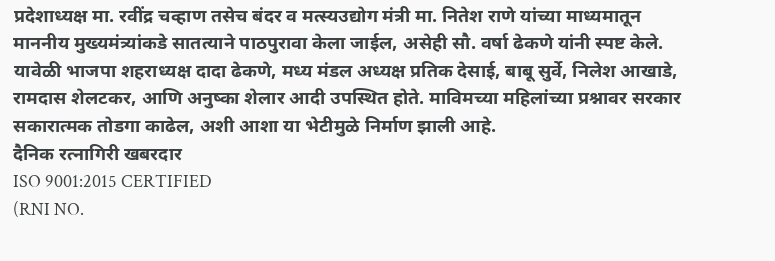प्रदेशाध्यक्ष मा. रवींद्र चव्हाण तसेच बंदर व मत्स्यउद्योग मंत्री मा. नितेश राणे यांच्या माध्यमातून माननीय मुख्यमंत्र्यांकडे सातत्याने पाठपुरावा केला जाईल, असेही सौ. वर्षा ढेकणे यांनी स्पष्ट केले.
यावेळी भाजपा शहराध्यक्ष दादा ढेकणे, मध्य मंडल अध्यक्ष प्रतिक देसाई, बाबू सुर्वे, निलेश आखाडे, रामदास शेलटकर, आणि अनुष्का शेलार आदी उपस्थित होते. माविमच्या महिलांच्या प्रश्नावर सरकार सकारात्मक तोडगा काढेल, अशी आशा या भेटीमुळे निर्माण झाली आहे.
दैनिक रत्नागिरी खबरदार
ISO 9001:2015 CERTIFIED
(RNI NO.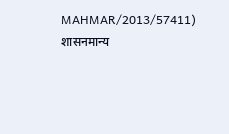MAHMAR/2013/57411)
शासनमान्य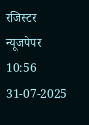रजिस्टर न्यूजपेपर
10:56 31-07-2025